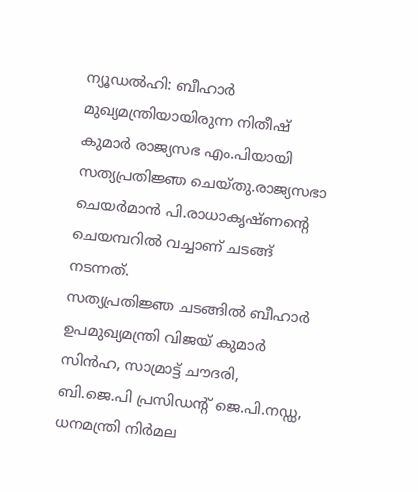ന്യൂഡൽഹി: ബീഹാർ മുഖ്യമന്ത്രിയായിരുന്ന നിതീഷ് കുമാർ രാജ്യസഭ എം.പിയായി സത്യപ്രതിജ്ഞ ചെയ്തു.രാജ്യസഭാ ചെയർമാൻ പി.രാധാകൃഷ്ണന്റെ ചെയമ്പറിൽ വച്ചാണ് ചടങ്ങ് നടന്നത്.
സത്യപ്രതിജ്ഞ ചടങ്ങിൽ ബീഹാർ ഉപമുഖ്യമന്ത്രി വിജയ് കുമാർ സിൻഹ, സാമ്രാട്ട് ചൗദരി, ബി.ജെ.പി പ്രസിഡന്റ് ജെ.പി.നഡ്ഡ, ധനമന്ത്രി നിർമല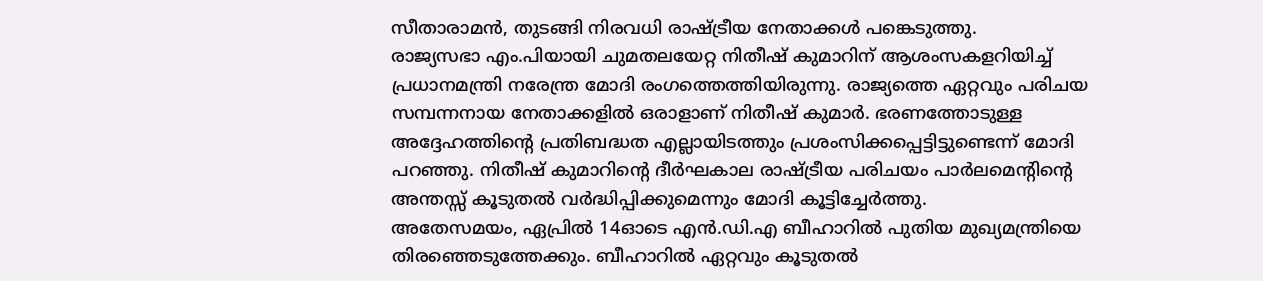സീതാരാമൻ, തുടങ്ങി നിരവധി രാഷ്ട്രീയ നേതാക്കൾ പങ്കെടുത്തു.
രാജ്യസഭാ എം.പിയായി ചുമതലയേറ്റ നിതീഷ് കുമാറിന് ആശംസകളറിയിച്ച് പ്രധാനമന്ത്രി നരേന്ത്ര മോദി രംഗത്തെത്തിയിരുന്നു. രാജ്യത്തെ ഏറ്റവും പരിചയ സമ്പന്നനായ നേതാക്കളിൽ ഒരാളാണ് നിതീഷ് കുമാർ. ഭരണത്തോടുള്ള അദ്ദേഹത്തിന്റെ പ്രതിബദ്ധത എല്ലായിടത്തും പ്രശംസിക്കപ്പെട്ടിട്ടുണ്ടെന്ന് മോദി പറഞ്ഞു. നിതീഷ് കുമാറിന്റെ ദീർഘകാല രാഷ്ട്രീയ പരിചയം പാർലമെന്റിന്റെ അന്തസ്സ് കൂടുതൽ വർദ്ധിപ്പിക്കുമെന്നും മോദി കൂട്ടിച്ചേർത്തു.
അതേസമയം, ഏപ്രിൽ 14ഓടെ എൻ.ഡി.എ ബീഹാറിൽ പുതിയ മുഖ്യമന്ത്രിയെ തിരഞ്ഞെടുത്തേക്കും. ബീഹാറിൽ ഏറ്റവും കൂടുതൽ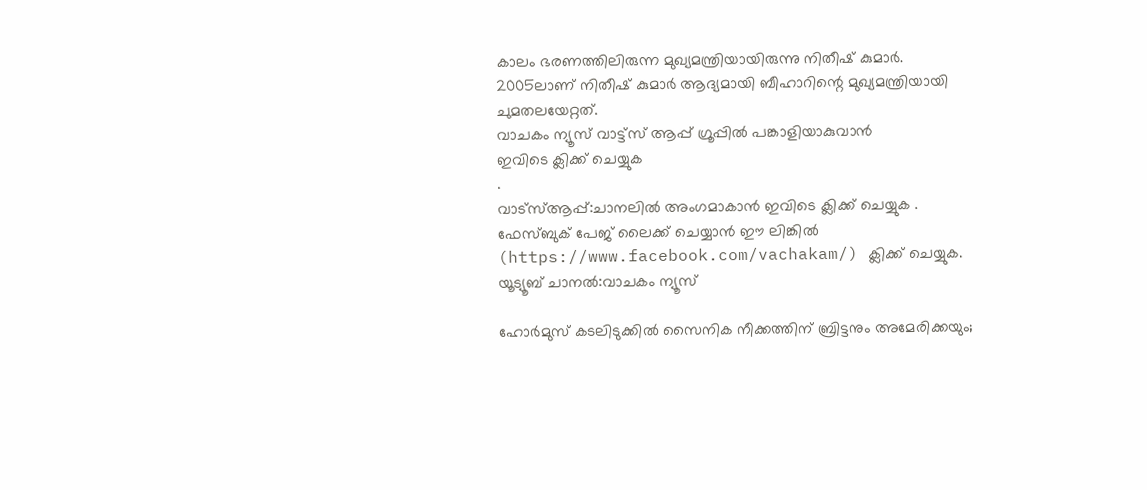കാലം ഭരണത്തിലിരുന്ന മുഖ്യമന്ത്രിയായിരുന്നു നിതീഷ് കുമാർ. 2005ലാണ് നിതീഷ് കുമാർ ആദ്യമായി ബീഹാറിന്റെ മുഖ്യമന്ത്രിയായി ചുമതലയേറ്റത്.
വാചകം ന്യൂസ് വാട്ട്സ് ആപ്പ് ഗ്രൂപ്പിൽ പങ്കാളിയാകുവാൻ
ഇവിടെ ക്ലിക്ക് ചെയ്യുക
.
വാട്സ്ആപ്പ്:ചാനലിൽ അംഗമാകാൻ ഇവിടെ ക്ലിക്ക് ചെയ്യുക .
ഫേസ്ബുക് പേജ് ലൈക്ക് ചെയ്യാൻ ഈ ലിങ്കിൽ (https://www.facebook.com/vachakam/) ക്ലിക്ക് ചെയ്യുക.
യൂട്യൂബ് ചാനൽ:വാചകം ന്യൂസ്

ഹോർമുസ് കടലിടുക്കിൽ സൈനിക നീക്കത്തിന് ബ്രിട്ടനും അമേരിക്കയും;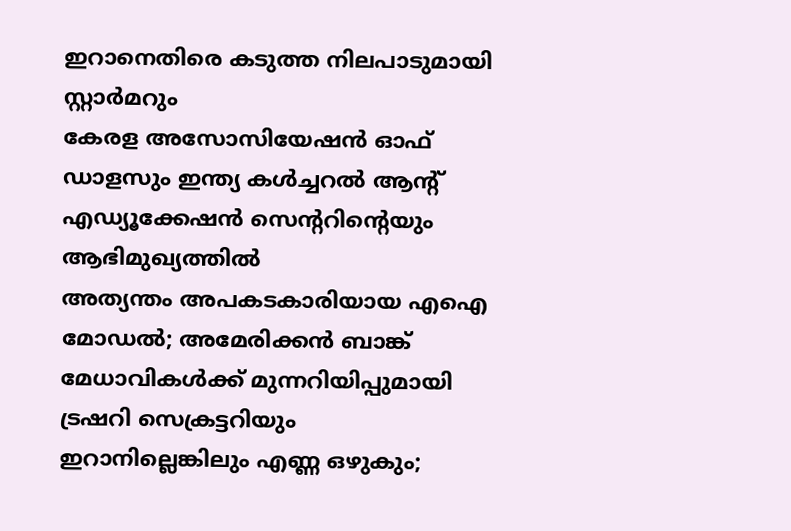ഇറാനെതിരെ കടുത്ത നിലപാടുമായി സ്റ്റാർമറും
കേരള അസോസിയേഷൻ ഓഫ് ഡാളസും ഇന്ത്യ കൾച്ചറൽ ആന്റ് എഡ്യൂക്കേഷൻ സെന്ററിന്റെയും ആഭിമുഖ്യത്തിൽ
അത്യന്തം അപകടകാരിയായ എഐ മോഡൽ; അമേരിക്കൻ ബാങ്ക് മേധാവികൾക്ക് മുന്നറിയിപ്പുമായി ട്രഷറി സെക്രട്ടറിയും
ഇറാനില്ലെങ്കിലും എണ്ണ ഒഴുകും;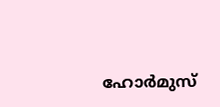ഹോർമുസ്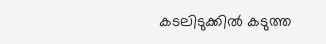കടലിടുക്കിൽ കടുത്ത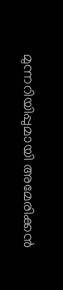മുന്നറിയിപ്പുമായി അമേരിക്കൻ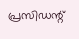പ്രസിഡന്റ്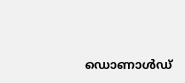ഡൊണാൾഡ്